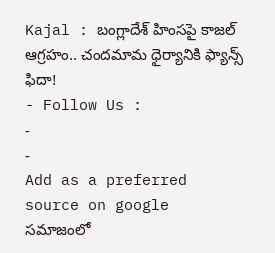Kajal : బంగ్లాదేశ్ హింసపై కాజల్ ఆగ్రహం.. చందమామ ధైర్యానికి ఫ్యాన్స్ ఫిదా!
- Follow Us :
-
-
Add as a preferred
source on google
సమాజంలో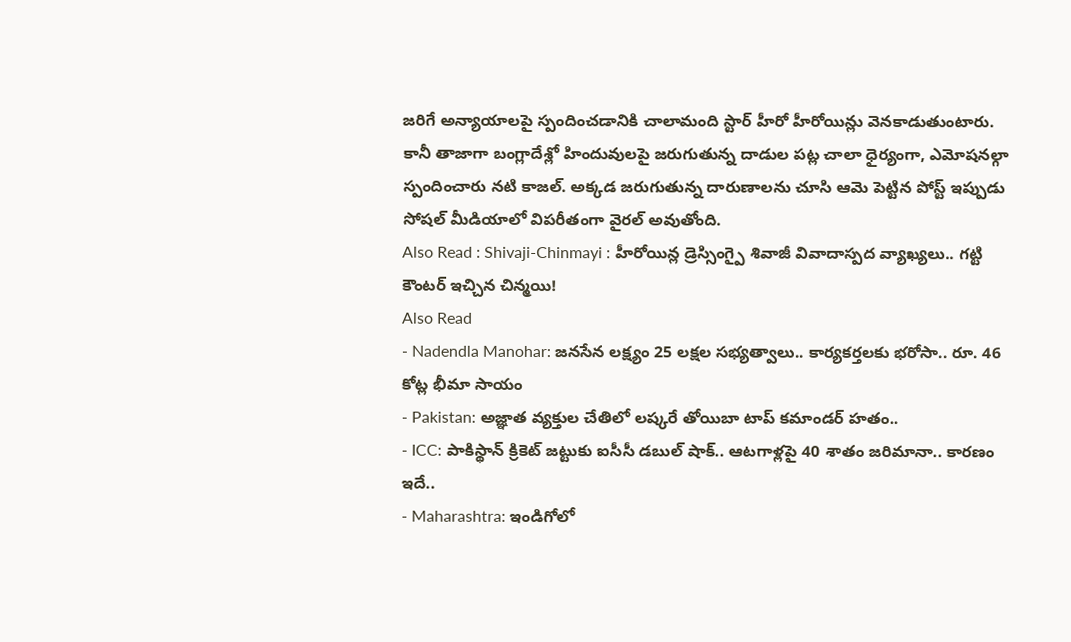జరిగే అన్యాయాలపై స్పందించడానికి చాలామంది స్టార్ హీరో హీరోయిన్లు వెనకాడుతుంటారు. కానీ తాజాగా బంగ్లాదేశ్లో హిందువులపై జరుగుతున్న దాడుల పట్ల చాలా ధైర్యంగా, ఎమోషనల్గా స్పందించారు నటి కాజల్. అక్కడ జరుగుతున్న దారుణాలను చూసి ఆమె పెట్టిన పోస్ట్ ఇప్పుడు సోషల్ మీడియాలో విపరీతంగా వైరల్ అవుతోంది.
Also Read : Shivaji-Chinmayi : హీరోయిన్ల డ్రెస్సింగ్పై శివాజీ వివాదాస్పద వ్యాఖ్యలు.. గట్టి కౌంటర్ ఇచ్చిన చిన్మయి!
Also Read
- Nadendla Manohar: జనసేన లక్ష్యం 25 లక్షల సభ్యత్వాలు.. కార్యకర్తలకు భరోసా.. రూ. 46 కోట్ల భీమా సాయం
- Pakistan: అజ్ఞాత వ్యక్తుల చేతిలో లష్కరే తోయిబా టాప్ కమాండర్ హతం..
- ICC: పాకిస్థాన్ క్రికెట్ జట్టుకు ఐసీసీ డబుల్ షాక్.. ఆటగాళ్లపై 40 శాతం జరిమానా.. కారణం ఇదే..
- Maharashtra: ఇండిగోలో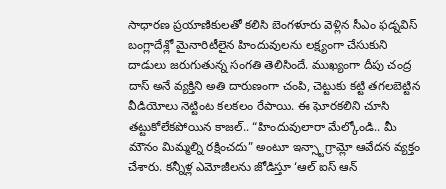సాధారణ ప్రయాణికులతో కలిసి బెంగళూరు వెళ్లిన సీఎం ఫడ్నవిస్
బంగ్లాదేశ్లో మైనారిటీలైన హిందువులను లక్ష్యంగా చేసుకుని దాడులు జరుగుతున్న సంగతి తెలిసిందే. ముఖ్యంగా దీపు చంద్ర దాస్ అనే వ్యక్తిని అతి దారుణంగా చంపి, చెట్టుకు కట్టి తగలబెట్టిన వీడియోలు నెట్టింట కలకలం రేపాయి. ఈ ఘోరకలిని చూసి తట్టుకోలేకపోయిన కాజల్.. “హిందువులారా మేల్కోండి.. మీ మౌనం మిమ్మల్ని రక్షించదు” అంటూ ఇన్స్టాగ్రామ్లో ఆవేదన వ్యక్తం చేశారు. కన్నీళ్ల ఎమోజీలను జోడిస్తూ ‘ఆల్ ఐస్ ఆన్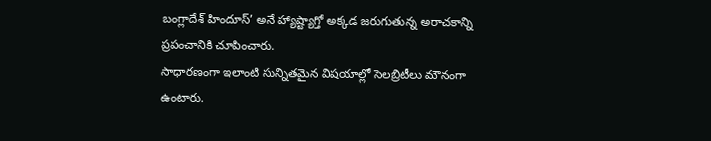బంగ్లాదేశ్ హిందూస్’ అనే హ్యాష్ట్యాగ్తో అక్కడ జరుగుతున్న అరాచకాన్ని ప్రపంచానికి చూపించారు.
సాధారణంగా ఇలాంటి సున్నితమైన విషయాల్లో సెలబ్రిటీలు మౌనంగా ఉంటారు.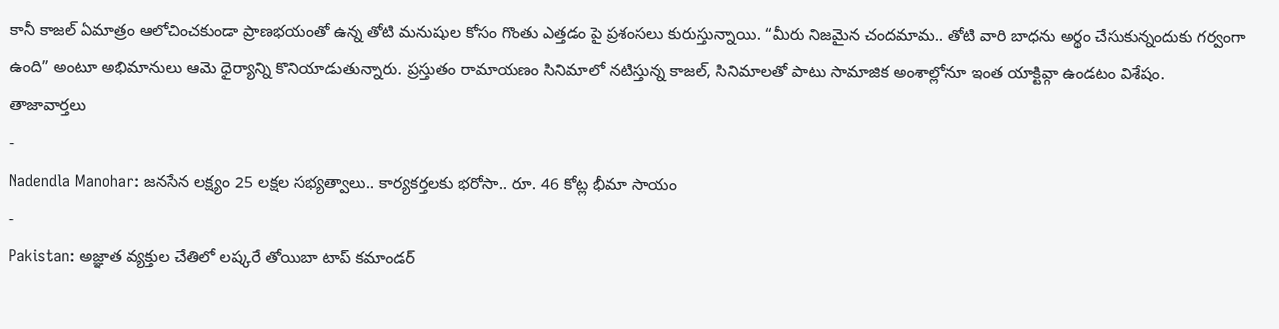కానీ కాజల్ ఏమాత్రం ఆలోచించకుండా ప్రాణభయంతో ఉన్న తోటి మనుషుల కోసం గొంతు ఎత్తడం పై ప్రశంసలు కురుస్తున్నాయి. “మీరు నిజమైన చందమామ.. తోటి వారి బాధను అర్థం చేసుకున్నందుకు గర్వంగా ఉంది” అంటూ అభిమానులు ఆమె ధైర్యాన్ని కొనియాడుతున్నారు. ప్రస్తుతం రామాయణం సినిమాలో నటిస్తున్న కాజల్, సినిమాలతో పాటు సామాజిక అంశాల్లోనూ ఇంత యాక్టివ్గా ఉండటం విశేషం.
తాజావార్తలు
-
Nadendla Manohar: జనసేన లక్ష్యం 25 లక్షల సభ్యత్వాలు.. కార్యకర్తలకు భరోసా.. రూ. 46 కోట్ల భీమా సాయం
-
Pakistan: అజ్ఞాత వ్యక్తుల చేతిలో లష్కరే తోయిబా టాప్ కమాండర్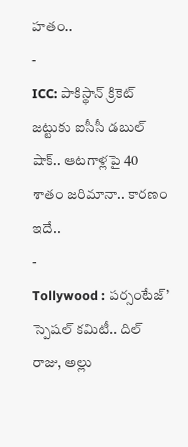హతం..
-
ICC: పాకిస్థాన్ క్రికెట్ జట్టుకు ఐసీసీ డబుల్ షాక్.. ఆటగాళ్లపై 40 శాతం జరిమానా.. కారణం ఇదే..
-
Tollywood : పర్సంటేజ్’ స్పెషల్ కమిటీ.. దిల్ రాజు, అల్లు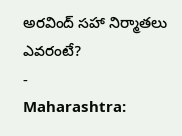అరవింద్ సహా నిర్మాతలు ఎవరంటే?
-
Maharashtra: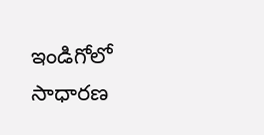ఇండిగోలో సాధారణ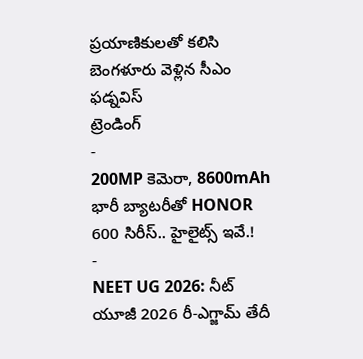ప్రయాణికులతో కలిసి బెంగళూరు వెళ్లిన సీఎం ఫడ్నవిస్
ట్రెండింగ్
-
200MP కెమెరా, 8600mAh భారీ బ్యాటరీతో HONOR 600 సిరీస్.. హైలైట్స్ ఇవే.!
-
NEET UG 2026: నీట్ యూజీ 2026 రీ-ఎగ్జామ్ తేదీ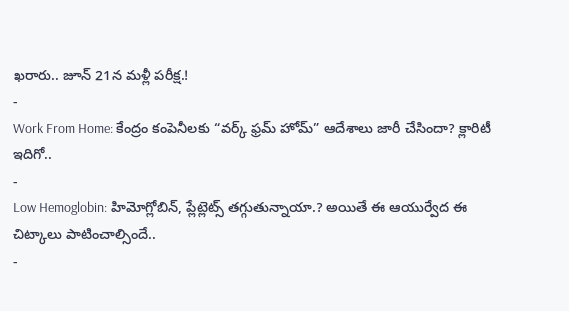ఖరారు.. జూన్ 21న మళ్లీ పరీక్ష.!
-
Work From Home: కేంద్రం కంపెనీలకు “వర్క్ ఫ్రమ్ హోమ్” ఆదేశాలు జారీ చేసిందా? క్లారిటీ ఇదిగో..
-
Low Hemoglobin: హిమోగ్లోబిన్, ప్లేట్లెట్స్ తగ్గుతున్నాయా.? అయితే ఈ ఆయుర్వేద ఈ చిట్కాలు పాటించాల్సిందే..
-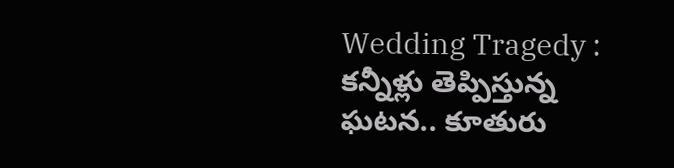Wedding Tragedy : కన్నీళ్లు తెప్పిస్తున్న ఘటన.. కూతురు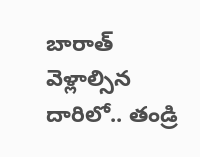బారాత్ వెళ్లాల్సిన దారిలో.. తండ్రి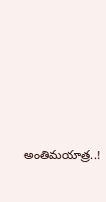అంతిమయాత్ర..!